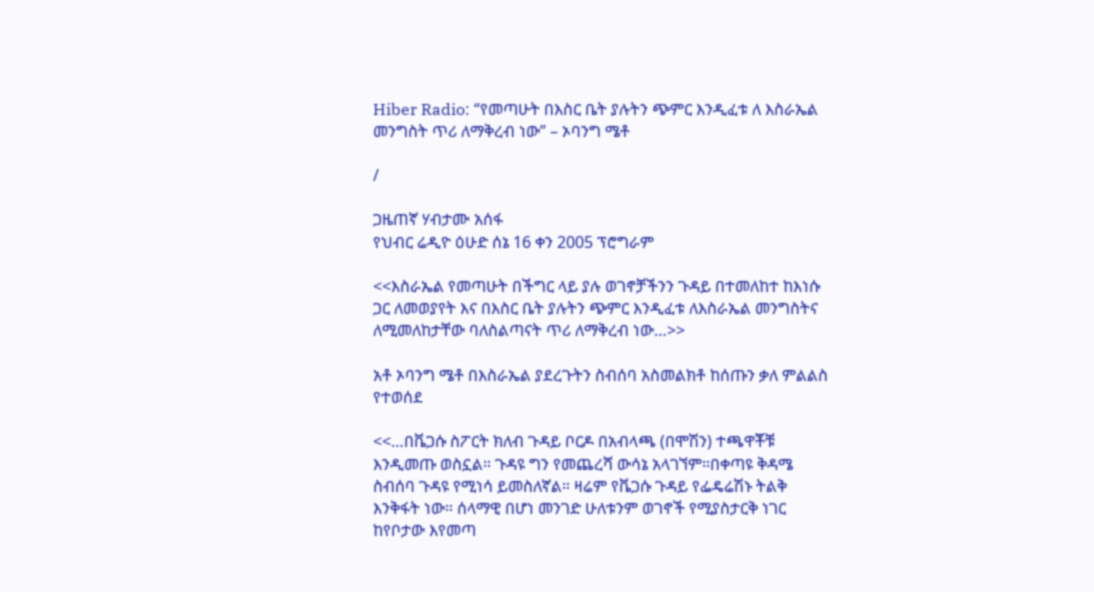Hiber Radio: “የመጣሁት በእስር ቤት ያሉትን ጭምር እንዲፈቱ ለ እስራኤል መንግስት ጥሪ ለማቅረብ ነው” – ኦባንግ ሜቶ

/

ጋዜጠኛ ሃብታሙ አሰፋ
የህብር ሬዲዮ ዕሁድ ሰኔ 16 ቀን 2005 ፕሮግራም

<<እስራኤል የመጣሁት በችግር ላይ ያሉ ወገኖቻችንን ጉዳይ በተመለከተ ከእነሱ ጋር ለመወያየት እና በእስር ቤት ያሉትን ጭምር እንዲፈቱ ለእስራኤል መንግስትና ለሚመለከታቸው ባለስልጣናት ጥሪ ለማቅረብ ነው…>>

አቶ ኦባንግ ሜቶ በእስራኤል ያደረጉትን ስብሰባ አስመልክቶ ከሰጡን ቃለ ምልልስ የተወሰደ

<<…በቬጋሱ ስፖርት ክለብ ጉዳይ ቦርዶ በአብላጫ (በሞሽን) ተጫዋቾቹ እንዲመጡ ወስኗል። ጉዳዩ ግን የመጨረሻ ውሳኔ አላገኘም።በቀጣዩ ቅዳሜ ስብሰባ ጉዳዩ የሚነሳ ይመስለኛል። ዛሬም የቬጋሱ ጉዳይ የፌዴሬሽኑ ትልቅ እንቅፋት ነው። ሰላማዊ በሆነ መንገድ ሁለቱንም ወገኖች የሚያስታርቅ ነገር ከየቦታው እየመጣ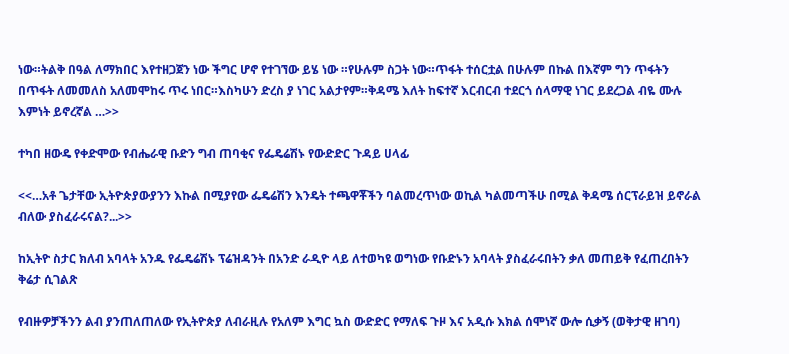ነው።ትልቅ በዓል ለማክበር እየተዘጋጀን ነው ችግር ሆኖ የተገኘው ይሄ ነው ።የሁሉም ስጋት ነው።ጥፋት ተሰርቷል በሁሉም በኩል በእኛም ግን ጥፋትን በጥፋት ለመመለስ አለመሞከሩ ጥሩ ነበር።እስካሁን ድረስ ያ ነገር አልታየም።ቅዳሜ እለት ከፍተኛ እርብርብ ተደርጎ ሰላማዊ ነገር ይደረጋል ብዬ ሙሉ እምነት ይኖረኛል …>>

ተካበ ዘውዴ የቀድሞው የብሔራዊ ቡድን ግብ ጠባቂና የፌዴሬሽኑ የውድድር ጉዳይ ሀላፊ

<<…አቶ ጌታቸው ኢትዮጵያውያንን እኩል በሚያየው ፌዴሬሽን እንዴት ተጫዋቾችን ባልመረጥነው ወኪል ካልመጣችሁ በሚል ቅዳሜ ሰርፕራይዝ ይኖራል ብለው ያስፈራሩናል?...>>

ከኢትዮ ስታር ክለብ አባላት አንዱ የፌዴሬሽኑ ፕሬዝዳንት በአንድ ራዲዮ ላይ ለተወካዩ ወግነው የቡድኑን አባላት ያስፈራሩበትን ቃለ መጠይቅ የፈጠረበትን ቅሬታ ሲገልጽ

የብዙዎቻችንን ልብ ያንጠለጠለው የኢትዮጵያ ለብራዚሉ የአለም እግር ኳስ ውድድር የማለፍ ጉዞ እና አዲሱ እክል ሰሞነኛ ውሎ ሲቃኝ (ወቅታዊ ዘገባ)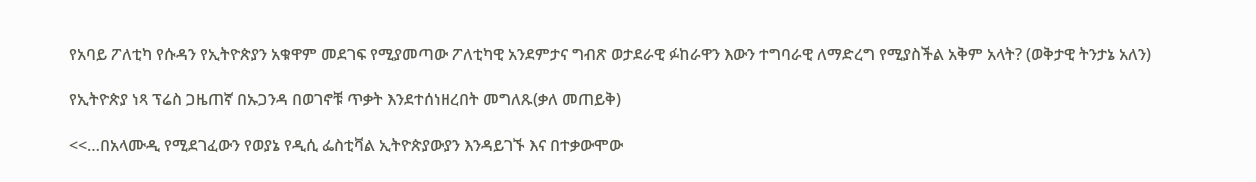የአባይ ፖለቲካ የሱዳን የኢትዮጵያን አቁዋም መደገፍ የሚያመጣው ፖለቲካዊ አንደምታና ግብጽ ወታደራዊ ፉከራዋን እውን ተግባራዊ ለማድረግ የሚያስችል አቅም አላት? (ወቅታዊ ትንታኔ አለን)

የኢትዮጵያ ነጻ ፕሬስ ጋዜጠኛ በኡጋንዳ በወገኖቹ ጥቃት እንደተሰነዘረበት መግለጹ(ቃለ መጠይቅ)

<<…በአላሙዲ የሚደገፈውን የወያኔ የዲሲ ፌስቲቫል ኢትዮጵያውያን እንዳይገኙ እና በተቃውሞው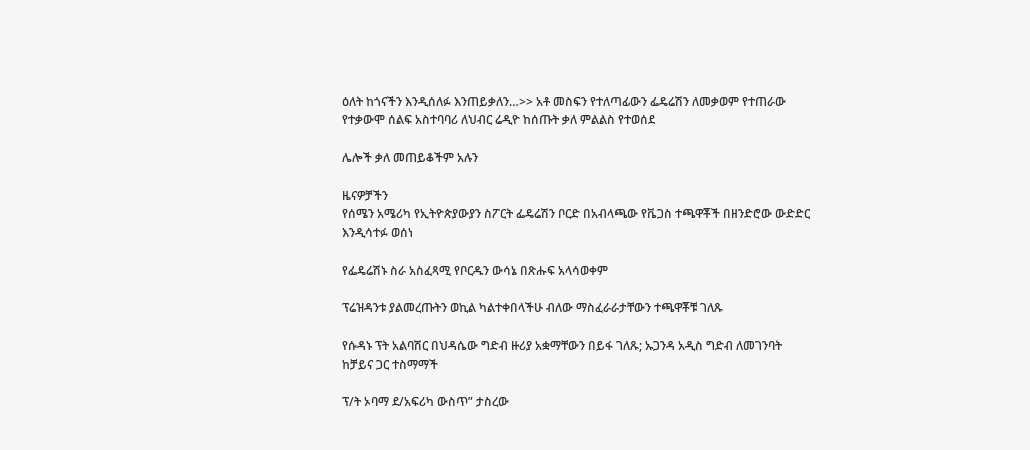ዕለት ከጎናችን እንዲሰለፉ እንጠይቃለን…>> አቶ መስፍን የተለጣፊውን ፌዴሬሽን ለመቃወም የተጠራው የተቃውሞ ሰልፍ አስተባባሪ ለህብር ሬዲዮ ከሰጡት ቃለ ምልልስ የተወሰደ

ሌሎች ቃለ መጠይቆችም አሉን

ዜናዎቻችን
የሰሜን አሜሪካ የኢትዮጵያውያን ስፖርት ፌዴሬሽን ቦርድ በአብላጫው የቬጋስ ተጫዋቾች በዘንድሮው ውድድር እንዲሳተፉ ወሰነ

የፌዴሬሽኑ ስራ አስፈጻሚ የቦርዱን ውሳኔ በጽሑፍ አላሳወቀም

ፕሬዝዳንቱ ያልመረጡትን ወኪል ካልተቀበላችሁ ብለው ማስፈራራታቸውን ተጫዋቾቹ ገለጹ

የሱዳኑ ፕት አልባሽር በህዳሴው ግድብ ዙሪያ አቋማቸውን በይፋ ገለጹ; ኡጋንዳ አዲስ ግድብ ለመገንባት ከቻይና ጋር ተስማማች

ፕ/ት ኦባማ ደ/አፍሪካ ውስጥ” ታስረው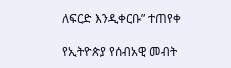ለፍርድ እንዲቀርቡ” ተጠየቀ

የኢትዮጵያ የሰብአዊ መብት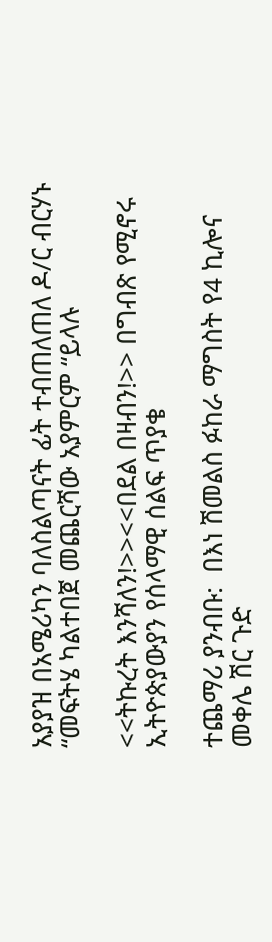አያያዝ በአሜሪካን ባለስልጣናት ፊት ተብጠለጠለ ዶ/ር ብርሃኑ “መፍትሄ ካልተበጀ መጨርሻው አያምርም “ይላሉ

<<ትኩረት እንሻለን!>><<በደል በዛብን!>> በግብጽ የሚኖሩ ኢትዮጵያውያን የሰላማዊ ሰልፍ ጥያቄ

ተጨማሪ ያንብቡ:  በእነ ሽመልስ ፉከራ ማግስት የ4 ኪሎና መቀሌ ሽር ጉድ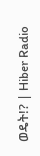ወዴት!? | Hiber Radio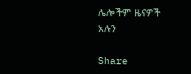ሌሎችም ዜናዎች አሉን

Share